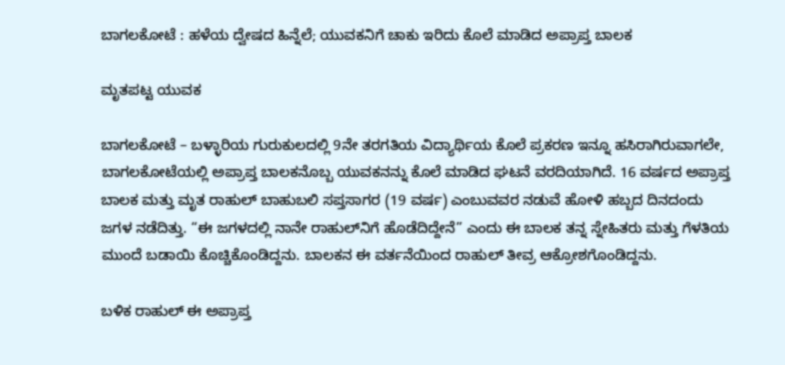ಬಾಗಲಕೋಟೆ : ಹಳೆಯ ದ್ವೇಷದ ಹಿನ್ನೆಲೆ; ಯುವಕನಿಗೆ ಚಾಕು ಇರಿದು ಕೊಲೆ ಮಾಡಿದ ಅಪ್ರಾಪ್ತ ಬಾಲಕ

ಮೃತಪಟ್ಟ ಯುವಕ

ಬಾಗಲಕೋಟೆ – ಬಳ್ಳಾರಿಯ ಗುರುಕುಲದಲ್ಲಿ 9ನೇ ತರಗತಿಯ ವಿದ್ಯಾರ್ಥಿಯ ಕೊಲೆ ಪ್ರಕರಣ ಇನ್ನೂ ಹಸಿರಾಗಿರುವಾಗಲೇ, ಬಾಗಲಕೋಟೆಯಲ್ಲಿ ಅಪ್ರಾಪ್ತ ಬಾಲಕನೊಬ್ಬ ಯುವಕನನ್ನು ಕೊಲೆ ಮಾಡಿದ ಘಟನೆ ವರದಿಯಾಗಿದೆ. 16 ವರ್ಷದ ಅಪ್ರಾಪ್ತ ಬಾಲಕ ಮತ್ತು ಮೃತ ರಾಹುಲ್ ಬಾಹುಬಲಿ ಸಪ್ತಸಾಗರ (19 ವರ್ಷ) ಎಂಬುವವರ ನಡುವೆ ಹೋಳಿ ಹಬ್ಬದ ದಿನದಂದು ಜಗಳ ನಡೆದಿತ್ತು. “ಈ ಜಗಳದಲ್ಲಿ ನಾನೇ ರಾಹುಲ್‌ನಿಗೆ ಹೊಡೆದಿದ್ದೇನೆ” ಎಂದು ಈ ಬಾಲಕ ತನ್ನ ಸ್ನೇಹಿತರು ಮತ್ತು ಗೆಳತಿಯ ಮುಂದೆ ಬಡಾಯಿ ಕೊಚ್ಚಿಕೊಂಡಿದ್ದನು. ಬಾಲಕನ ಈ ವರ್ತನೆಯಿಂದ ರಾಹುಲ್ ತೀವ್ರ ಆಕ್ರೋಶಗೊಂಡಿದ್ದನು.

ಬಳಿಕ ರಾಹುಲ್ ಈ ಅಪ್ರಾಪ್ತ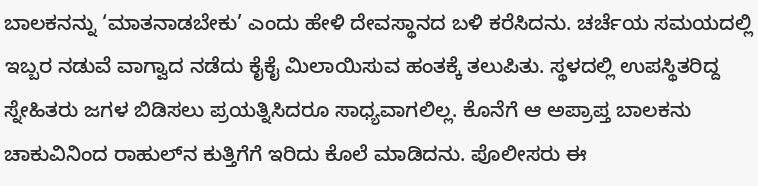ಬಾಲಕನನ್ನು ‘ಮಾತನಾಡಬೇಕು’ ಎಂದು ಹೇಳಿ ದೇವಸ್ಥಾನದ ಬಳಿ ಕರೆಸಿದನು. ಚರ್ಚೆಯ ಸಮಯದಲ್ಲಿ ಇಬ್ಬರ ನಡುವೆ ವಾಗ್ವಾದ ನಡೆದು ಕೈಕೈ ಮಿಲಾಯಿಸುವ ಹಂತಕ್ಕೆ ತಲುಪಿತು. ಸ್ಥಳದಲ್ಲಿ ಉಪಸ್ಥಿತರಿದ್ದ ಸ್ನೇಹಿತರು ಜಗಳ ಬಿಡಿಸಲು ಪ್ರಯತ್ನಿಸಿದರೂ ಸಾಧ್ಯವಾಗಲಿಲ್ಲ. ಕೊನೆಗೆ ಆ ಅಪ್ರಾಪ್ತ ಬಾಲಕನು ಚಾಕುವಿನಿಂದ ರಾಹುಲ್‌ನ ಕುತ್ತಿಗೆಗೆ ಇರಿದು ಕೊಲೆ ಮಾಡಿದನು. ಪೊಲೀಸರು ಈ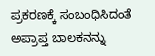ಪ್ರಕರಣಕ್ಕೆ ಸಂಬಂಧಿಸಿದಂತೆ ಅಪ್ರಾಪ್ತ ಬಾಲಕನನ್ನು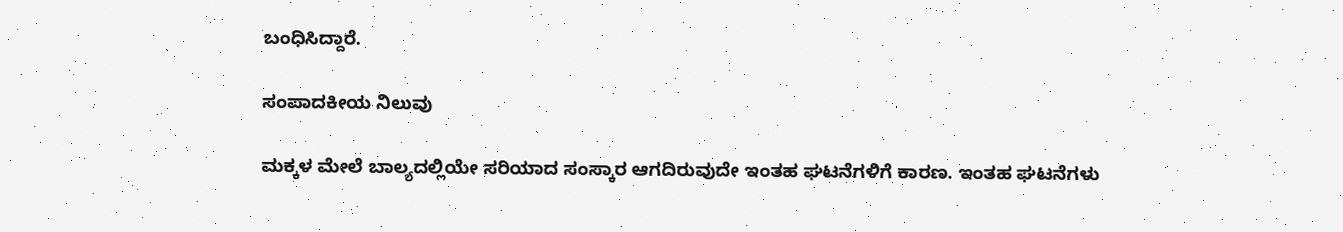ಬಂಧಿಸಿದ್ದಾರೆ.

ಸಂಪಾದಕೀಯ ನಿಲುವು

ಮಕ್ಕಳ ಮೇಲೆ ಬಾಲ್ಯದಲ್ಲಿಯೇ ಸರಿಯಾದ ಸಂಸ್ಕಾರ ಆಗದಿರುವುದೇ ಇಂತಹ ಘಟನೆಗಳಿಗೆ ಕಾರಣ. ಇಂತಹ ಘಟನೆಗಳು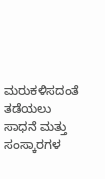ಮರುಕಳಿಸದಂತೆ ತಡೆಯಲು ಸಾಧನೆ ಮತ್ತು ಸಂಸ್ಕಾರಗಳ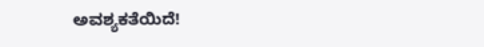ಅವಶ್ಯಕತೆಯಿದೆ!